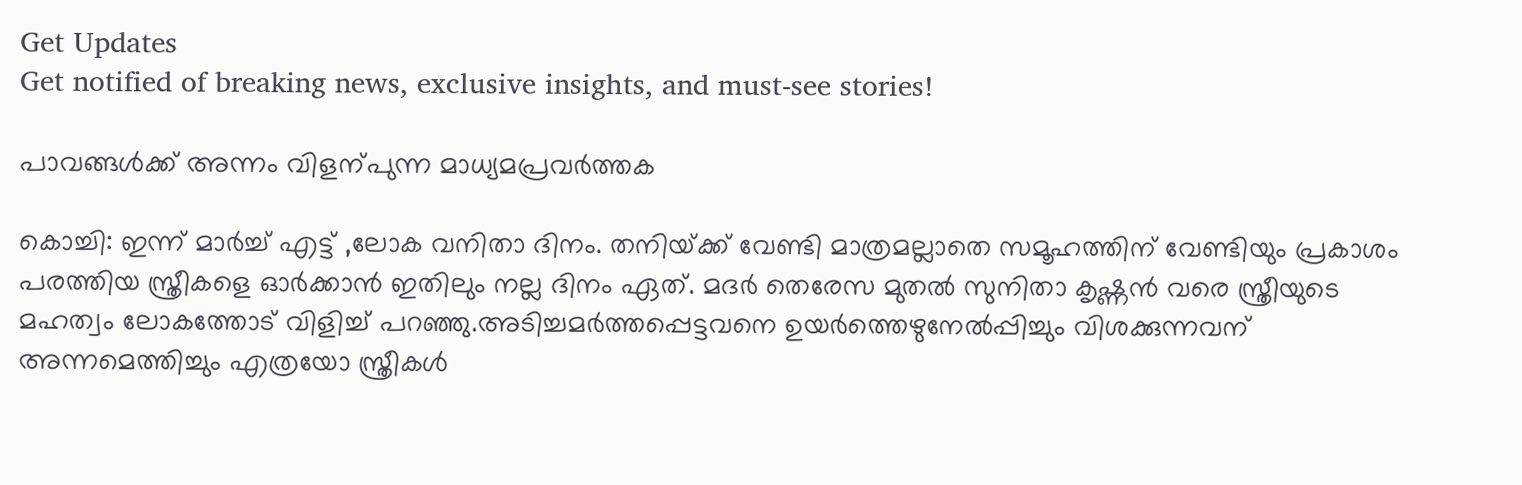Get Updates
Get notified of breaking news, exclusive insights, and must-see stories!

പാവങ്ങള്‍ക്ക് അന്നം വിളന്പുന്ന മാധ്യമപ്രവര്‍ത്തക

കൊച്ചി: ഇന്ന്‌ മാര്‍ച്ച്‌ എട്ട്‌ ,ലോക വനിതാ ദിനം. തനിയ്‌ക്ക്‌ വേണ്ടി മാത്രമല്ലാതെ സമൂഹത്തിന് വേണ്ടിയും പ്രകാശം പരത്തിയ സ്ത്രീകളെ ഓര്‍ക്കാന്‍ ഇതിലും നല്ല ദിനം ഏത്. മദര്‍ തെരേസ മുതല്‍ സുനിതാ കൃഷ്ണന്‍ വരെ സ്ത്രീയുടെ മഹത്വം ലോകത്തോട് വിളിച്ച് പറഞ്ഞു.അടിച്ചമര്‍ത്തപ്പെട്ടവനെ ഉയര്‍ത്തെഴുനേല്‍പ്പിച്ചും വിശക്കുന്നവന് അന്നമെത്തിച്ചും എത്രയോ സ്ത്രീകള്‍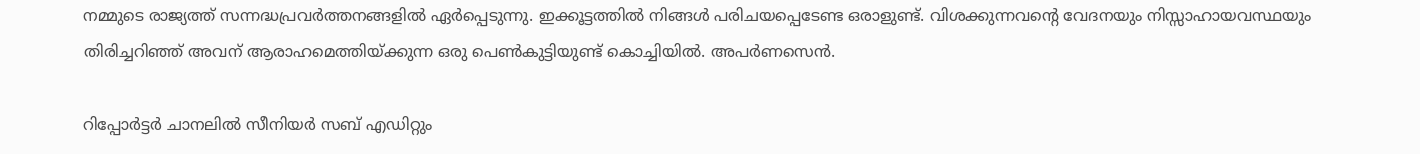നമ്മുടെ രാജ്യത്ത് സന്നദ്ധപ്രവര്‍ത്തനങ്ങളില്‍ ഏര്‍പ്പെടുന്നു. ഇക്കൂട്ടത്തില്‍ നിങ്ങള്‍ പരിചയപ്പെടേണ്ട ഒരാളുണ്ട്. വിശക്കുന്നവന്റെ വേദനയും നിസ്സാഹായവസ്ഥയും തിരിച്ചറിഞ്ഞ്‌ അവന്‌ ആരാഹമെത്തിയ്‌ക്കുന്ന ഒരു പെണ്‍കുട്ടിയുണ്ട്‌ കൊച്ചിയില്‍. അപര്‍ണസെന്‍.

റിപ്പോര്‍ട്ടര്‍ ചാനലില്‍ സീനിയര്‍ സബ്‌ എഡിറ്റും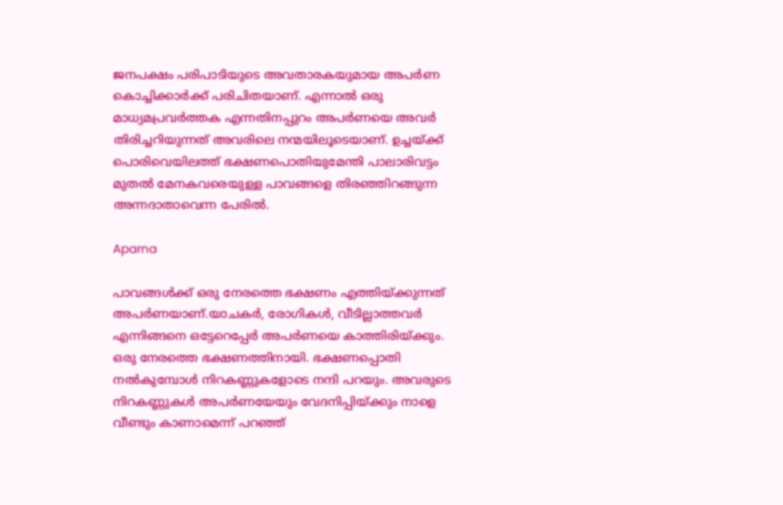ജനപക്ഷം പരിപാടിയുടെ അവതാരകയുമായ അപര്‍ണ കൊച്ചിക്കാര്‍ക്ക്‌ പരിചിതയാണ്‌. എന്നാല്‍ ഒരു മാധ്യമപ്രവര്‍ത്തക എന്നതിനപ്പുറം അപര്‍ണയെ അവര്‍ തിരിച്ചറിയുന്നത്‌ അവരിലെ നന്മയിലൂടെയാണ്‌. ഉച്ചയ്‌ക്ക്‌ പൊരിവെയിലത്ത്‌ ഭക്ഷണപൊതിയുമേന്തി പാലാരിവട്ടം മുതല്‍ മേനകവരെയുള്ള പാവങ്ങളെ തിരഞ്ഞിറങ്ങുന്ന അന്നദാതാവെന്ന പേരില്‍.

Aparna

പാവങ്ങള്‍ക്ക്‌ ഒരു നേരത്തെ ഭക്ഷണം എത്തിയ്‌ക്കുന്നത്‌ അപര്‍ണയാണ്‌.യാചകര്‍, രോഗികള്‍, വീടില്ലാത്തവര്‍ എന്നിങ്ങനെ ഒട്ടേറെപ്പേര്‍ അപര്‍ണയെ കാത്തിരിയ്‌ക്കും. ഒരു നേരത്തെ ഭക്ഷണത്തിനായി. ഭക്ഷണപ്പൊതി നല്‍കുമ്പോള്‍ നിറകണ്ണുകളോടെ നന്ദി പറയും. അവരുടെ നിറകണ്ണുകള്‍ അപര്‍ണയേയും വേദനിപ്പിയ്‌ക്കും നാളെ വീണ്ടും കാണാമെന്ന്‌ പറഞ്ഞ്‌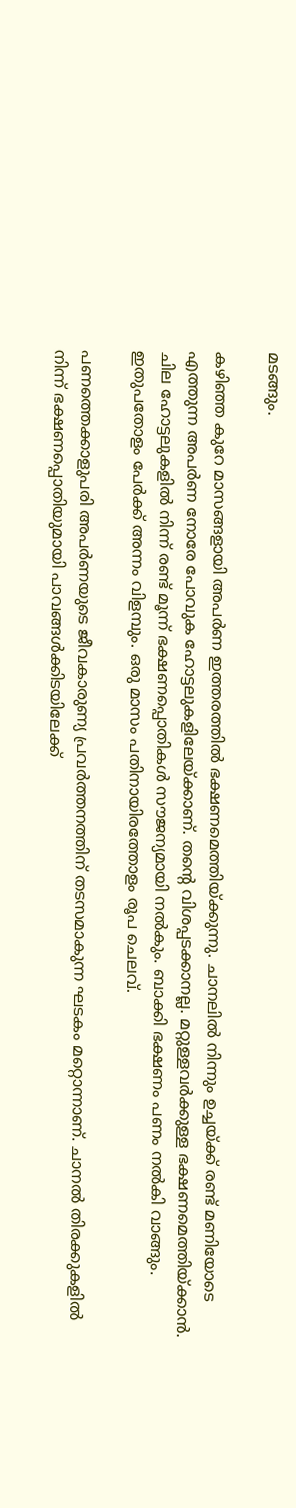മടങ്ങും.

കഴിഞ്ഞ കുറേ മാസങ്ങളായി അപര്‍ണ ഇത്തരത്തില്‍ ഭക്ഷണമെത്തിയ്‌ക്കുന്നു. ചാനലില്‍ നിന്നും ഉച്ചയ്‌ക്ക്‌ രണ്ട്‌ മണിയോടെ എത്തുന്ന അപര്‍ണ നോരേ പോവുക ഹോട്ടലുകളിലേയ്‌ക്കാണ്‌. തന്റെ വിശപ്പടക്കാനല്ല. മറ്റുള്ളവര്‍ക്കുള്ള ഭക്ഷണമെത്തിയ്‌ക്കാന്‍. ചില ഹോട്ടലുകളില്‍ നിന്ന്‌ രണ്ട്‌ മൂന്ന്‌ ഭക്ഷണപ്പൊതികള്‍ സൗജന്യമായി നല്‍കും. ബാക്കി ഭക്ഷണം പണം നല്‍കി വാങ്ങും. ഇതുപതോളം പേര്‍ക്ക്‌ അന്നം വിളമ്പും. ഒരു മാസം പതിനായിരത്തോളം രൂപ ചെലവ്‌.

പണത്തെക്കാളുപരി അപര്‍ണയുടെ ജീവകാരുണ്യ പ്രവര്‍ത്തനത്തിന്‌ തടസമാകുന്ന ഘടകം മറ്റൊന്നാണ്‌. ചാനല്‍ തിരക്കുകളില്‍ നിന്ന്‌ ഭക്ഷണപ്പൊതിയുമായി പാവങ്ങള്‍ക്കിടയിലേക്ക്‌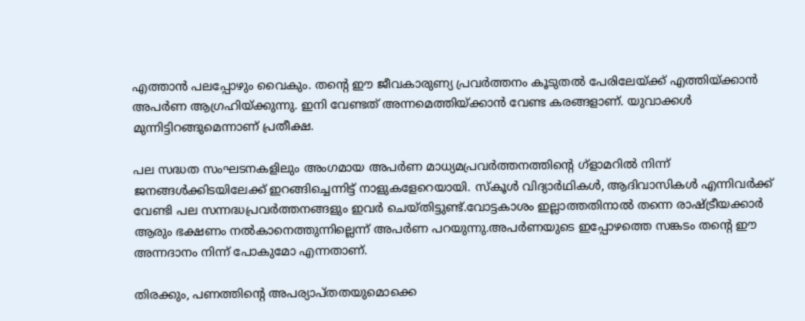എത്താന്‍ പലപ്പോഴും വൈകും. തന്റെ ഈ ജീവകാരുണ്യ പ്രവര്‍ത്തനം കൂടുതല്‍ പേരിലേയ്‌ക്ക്‌ എത്തിയ്‌ക്കാന്‍ അപര്‍ണ ആഗ്രഹിയ്‌ക്കുന്നു. ഇനി വേണ്ടത്‌ അന്നമെത്തിയ്‌ക്കാന്‍ വേണ്ട കരങ്ങളാണ്. യുവാക്കള്‍ മുന്നിട്ടിറങ്ങുമെന്നാണ്‌ പ്രതീക്ഷ.

പല സദ്ധത സംഘടനകളിലും അംഗമായ അപര്‍ണ മാധ്യമപ്രവര്‍ത്തനത്തിന്റെ ഗ്‌ളാമറില്‍ നിന്ന്‌ ജനങ്ങള്‍ക്കിടയിലേക്ക്‌ ഇറങ്ങിച്ചെന്നിട്ട്‌ നാളുകളേറെയായി. സ്‌കൂള്‍ വിദ്യാര്‍ഥികള്‍, ആദിവാസികള്‍ എന്നിവര്‍ക്ക്‌ വേണ്ടി പല സന്നദ്ധപ്രവര്‍ത്തനങ്ങളും ഇവര്‍ ചെയ്‌തിട്ടുണ്ട്‌.വോട്ടകാശം ഇല്ലാത്തതിനാല്‍ തന്നെ രാഷ്ട്രീയക്കാര്‍ ആരും ഭക്ഷണം നല്‍കാനെത്തുന്നില്ലെന്ന്‌ അപര്‍ണ പറയുന്നു.അപര്‍ണയുടെ ഇപ്പോഴത്തെ സങ്കടം തന്റെ ഈ അന്നദാനം നിന്ന്‌ പോകുമോ എന്നതാണ്‌.

തിരക്കും, പണത്തിന്റെ അപര്യാപ്‌തതയുമൊക്കെ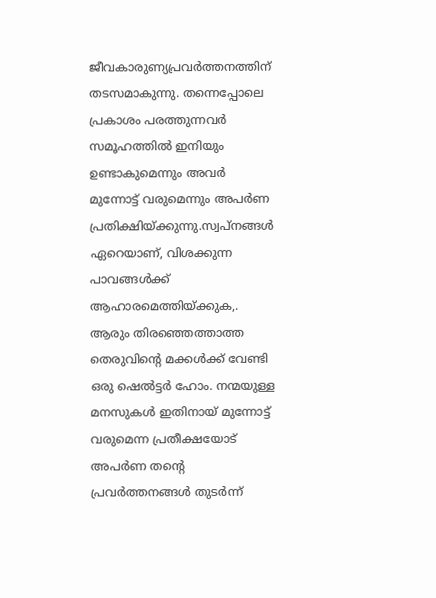ജീവകാരുണ്യപ്രവര്‍ത്തനത്തിന്‌ തടസമാകുന്നു. തന്നെപ്പോലെ പ്രകാശം പരത്തുന്നവര്‍ സമൂഹത്തില്‍ ഇനിയും ഉണ്ടാകുമെന്നും അവര്‍ മുന്നോട്ട്‌ വരുമെന്നും അപര്‍ണ പ്രതിക്ഷിയ്‌ക്കുന്നു.സ്വപ്‌നങ്ങള്‍ ഏറെയാണ്‌, വിശക്കുന്ന പാവങ്ങള്‍ക്ക്‌ ആഹാരമെത്തിയ്‌ക്കുക,. ആരും തിരഞ്ഞെത്താത്ത തെരുവിന്റെ മക്കള്‍ക്ക്‌ വേണ്ടി ഒരു ഷെല്‍ട്ടര്‍ ഹോം. നന്മയുള്ള മനസുകള്‍ ഇതിനായ്‌ മുന്നോട്ട്‌ വരുമെന്ന പ്രതീക്ഷയോട്‌ അപര്‍ണ തന്റെ പ്രവര്‍ത്തനങ്ങള്‍ തുടര്‍ന്ന്‌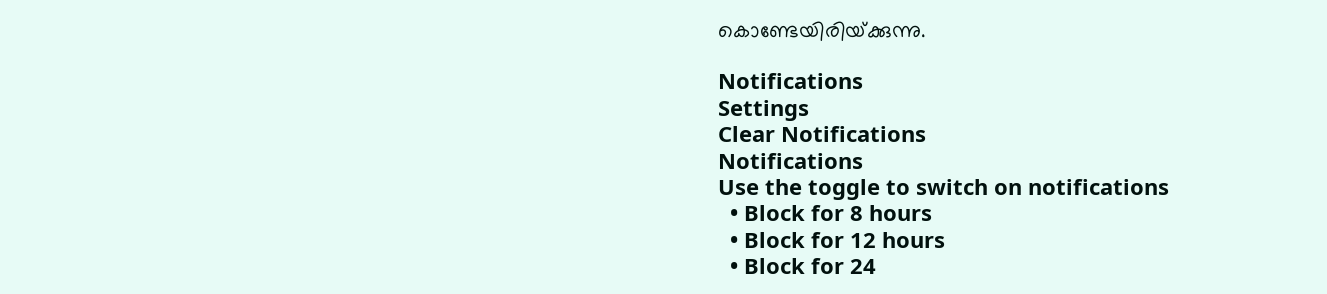കൊണ്ടേയിരിയ്‌ക്കുന്നു.

Notifications
Settings
Clear Notifications
Notifications
Use the toggle to switch on notifications
  • Block for 8 hours
  • Block for 12 hours
  • Block for 24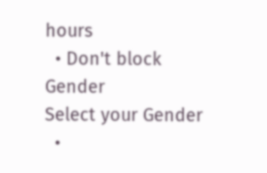hours
  • Don't block
Gender
Select your Gender
  •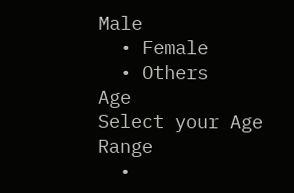Male
  • Female
  • Others
Age
Select your Age Range
  •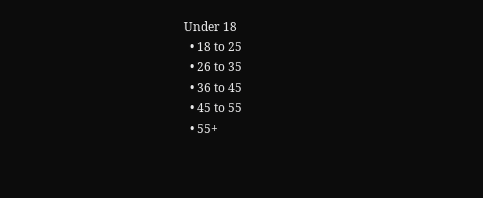Under 18
  • 18 to 25
  • 26 to 35
  • 36 to 45
  • 45 to 55
  • 55+